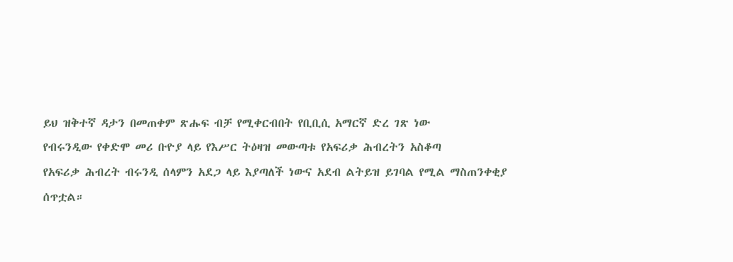ይህ ዝቅተኛ ዳታን በመጠቀም ጽሑፍ ብቻ የሚቀርብበት የቢቢሲ አማርኛ ድረ ገጽ ነው
የብሩንዲው የቀድሞ መሪ ቡዮያ ላይ የእሥር ትዕዛዝ መውጣቱ የአፍሪቃ ሕብረትን አስቆጣ
የአፍሪቃ ሕብረት ብሩንዲ ሰላምን አደጋ ላይ እያጣለች ነውና አደብ ልትይዝ ይገባል የሚል ማስጠንቀቂያ ሰጥቷል።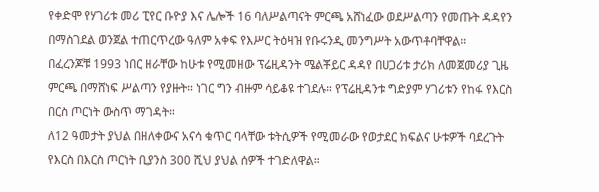የቀድሞ የሃገሪቱ መሪ ፒየር ቡዮያ እና ሌሎች 16 ባለሥልጣናት ምርጫ አሸነፈው ወደሥልጣን የመጡት ዳዳየን በማስገደል ወንጀል ተጠርጥረው ዓለም አቀፍ የእሥር ትዕዛዝ የቡሩንዲ መንግሥት አውጥቶባቸዋል።
በፈረንጆቹ 1993 ነበር ዘራቸው ከሁቱ የሚመዘው ፕሬዚዳንት ሜልቾይር ዳዳየ በሀጋሪቱ ታሪክ ለመጀመሪያ ጊዜ ምርጫ በማሸነፍ ሥልጣን የያዙት። ነገር ግን ብዙም ሳይቆዩ ተገደሉ። የፕሬዚዳንቱ ግድያም ሃገሪቱን የከፋ የእርስ በርስ ጦርነት ውስጥ ማገዳት።
ለ12 ዓመታት ያህል በዘለቀውና አናሳ ቁጥር ባላቸው ቱትሲዎች የሚመራው የወታደር ክፍልና ሁቱዎች ባደረጉት የእርስ በእርስ ጦርነት ቢያንስ 300 ሺህ ያህል ሰዎች ተገድለዋል።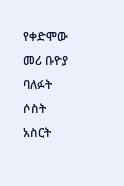የቀድሞው መሪ ቡዮያ ባለፉት ሶስት አስርት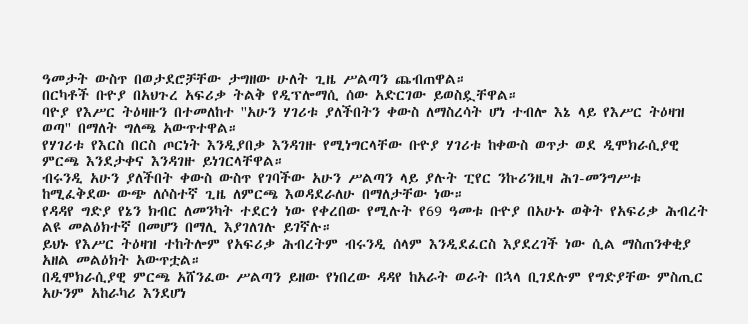ዓመታት ውስጥ በወታደሮቻቸው ታግዘው ሁለት ጊዜ ሥልጣን ጨብጠዋል።
በርካቶች ቡዮያ በአህጉረ አፍሪቃ ትልቅ የዲፕሎማሲ ሰው አድርገው ይወስዷቸዋል።
ባዮያ የእሥር ትዕዛዙን በተመለከተ ''አሁን ሃገሪቱ ያለችበትን ቀውስ ለማስረሳት ሆነ ተብሎ እኔ ላይ የእሥር ትዕዛዝ ወጣ'' በማለት ግለጫ አውጥተዋል።
የሃገሪቱ የእርስ በርስ ጦርነት እንዲያበቃ እንዳገዙ የሚነግርላቸው ቡዮያ ሃገሪቱ ከቀውስ ወጥታ ወደ ዲሞክራሲያዊ ምርጫ እንደታቀና እንዳገዙ ይነገርላቸዋል።
ብሩንዲ አሁን ያለችበት ቀውስ ውስጥ የገባችው አሁን ሥልጣን ላይ ያሉት ፒየር ንኩሪንዚዛ ሕገ-መንግሥቱ ከሚፈቅደው ውጭ ለሶስተኛ ጊዜ ለምርጫ እወዳደራለሁ በማለታቸው ነው።
የዳዳየ ግድያ የኔን ክብር ለመንካት ተደርጎ ነው የቀረበው የሚሉት የ69 ዓመቱ ቡዮያ በአሁኑ ወቅት የአፍሪቃ ሕብረት ልዩ መልዕክተኛ በመሆን በማሊ እያገለገሉ ይገኛሉ።
ይህኑ የእሥር ትዕዛዝ ተከትሎም የአፍሪቃ ሕብረትም ብሩንዲ ሰላም እንዲደፈርስ እያደረገች ነው ሲል ማስጠንቀቂያ አዘል መልዕክት አውጥቷል።
በዲሞክራሲያዊ ምርጫ አሸንፈው ሥልጣን ይዘው የነበረው ዳዳየ ከአራት ወራት በኋላ ቢገደሉም የግድያቸው ምስጢር አሁንም አከራካሪ እንደሆነ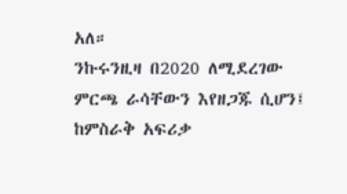አለ።
ንኩሩንዚዛ በ2020 ለሚደረገው ምርጫ ራሳቸውን እየዘጋጁ ሲሆን፤ ከምስራቅ አፍሪቃ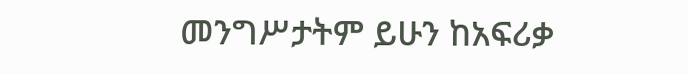መንግሥታትም ይሁን ከአፍሪቃ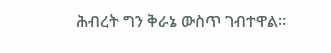ሕብረት ግን ቅራኔ ውስጥ ገብተዋል።